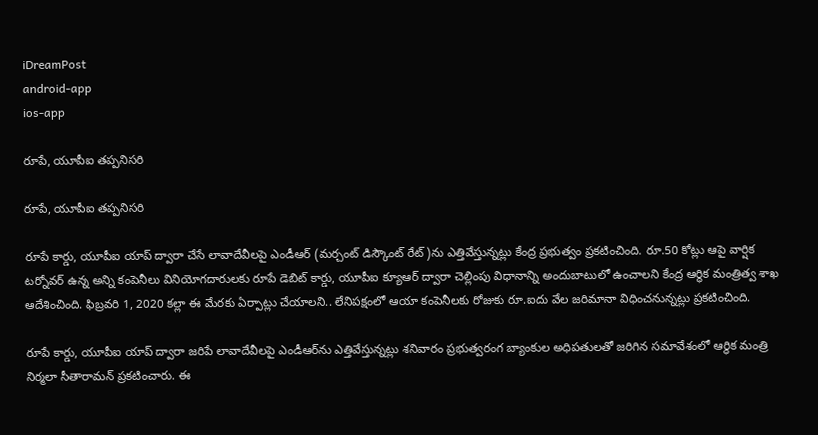iDreamPost
android-app
ios-app

రూపే, యూపీఐ తప్పనిసరి

రూపే, యూపీఐ తప్పనిసరి

రూపే కార్డు, యూపీఐ యాప్‌ ద్వారా చేసే లావాదేవీలపై ఎండీఆర్‌ (మర్చంట్‌ డిస్కౌంట్‌ రేట్‌)ను ఎత్తివేస్తున్నట్లు కేంద్ర ప్రభుత్వం ప్రకటించింది. రూ.50 కోట్లు ఆపై వార్షిక టర్నోవర్‌ ఉన్న అన్ని కంపెనీలు వినియోగదారులకు రూపే డెబిట్‌ కార్డు, యూపీఐ క్యూఆర్‌ ద్వారా చెల్లింపు విధానాన్ని అందుబాటులో ఉంచాలని కేంద్ర ఆర్థిక మంత్రిత్వ శాఖ ఆదేశించింది. ఫిబ్రవరి 1, 2020 కల్లా ఈ మేరకు ఏర్పాట్లు చేయాలని.. లేనిపక్షంలో ఆయా కంపెనీలకు రోజుకు రూ.ఐదు వేల జరిమానా విధించనున్నట్లు ప్రకటించింది.

రూపే కార్డు, యూపీఐ యాప్‌ ద్వారా జరిపే లావాదేవీలపై ఎండీఆర్‌ను ఎత్తివేస్తున్నట్లు శనివారం ప్రభుత్వరంగ బ్యాంకుల అధిపతులతో జరిగిన సమావేశంలో ఆర్థిక మంత్రి నిర్మలా సీతారామన్‌ ప్రకటించారు. ఈ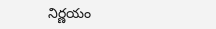నిర్ణయం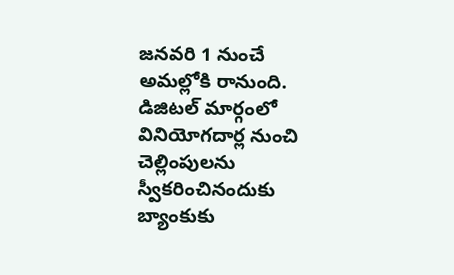జనవరి 1 నుంచే అమల్లోకి రానుంది. డిజిటల్‌ మార్గంలో వినియోగదార్ల నుంచి చెల్లింపులను స్వీకరించినందుకు బ్యాంకుకు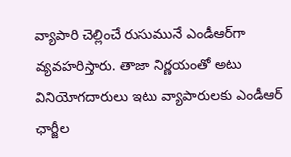వ్యాపారి చెల్లించే రుసుమునే ఎండీఆర్‌గా వ్యవహరిస్తారు. తాజా నిర్ణయంతో అటు వినియోగదారులు ఇటు వ్యాపారులకు ఎండీఆర్‌ ఛార్జీల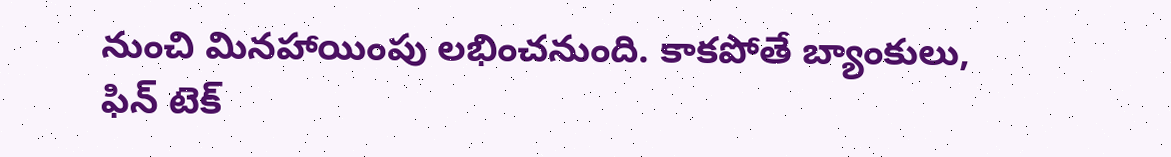నుంచి మినహాయింపు లభించనుంది. కాకపోతే బ్యాంకులు, ఫిన్ టెక్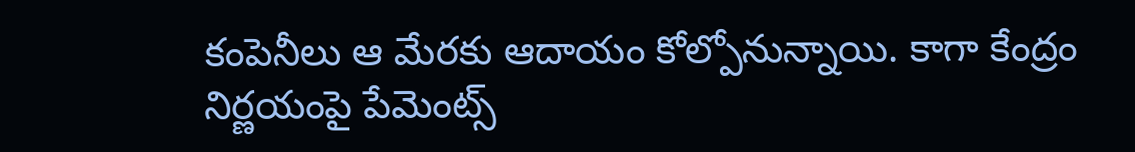కంపెనీలు ఆ మేరకు ఆదాయం కోల్పోనున్నాయి. కాగా కేంద్రం నిర్ణయంపై పేమెంట్స్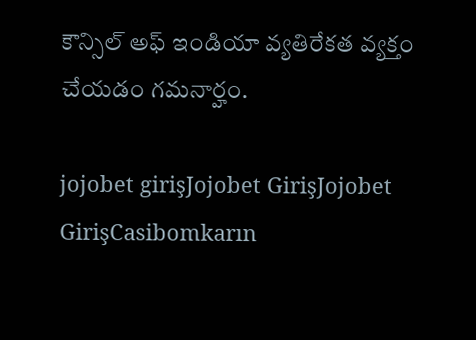కౌన్సిల్ అఫ్ ఇండియా వ్యతిరేకత వ్యక్తం చేయడం గమనార్హం.

jojobet girişJojobet GirişJojobet GirişCasibomkarın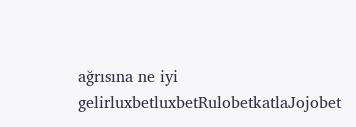ağrısına ne iyi gelirluxbetluxbetRulobetkatlaJojobet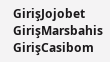GirişJojobet GirişMarsbahis GirişCasibom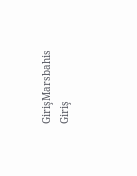GirişMarsbahis Giriş